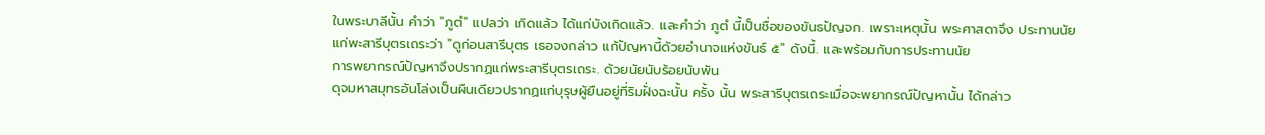ในพระบาลีนั้น คำว่า "ภูตํ" แปลว่า เกิดแล้ว ได้แก่บังเกิดแล้ว. และคำว่า ภูตํ นี้เป็นชื่อของขันธปัญจก. เพราะเหตุนั้น พระศาสดาจึง ประทานนัยแก่พะสารีบุตรเถระว่า "ดูก่อนสารีบุตร เธอจงกล่าว แก้ปัญหานี้ด้วยอำนาจแห่งขันธ์ ๕" ดังนี้. และพร้อมกับการประทานนัย
การพยากรณ์ปัญหาจึงปรากฏแก่พระสารีบุตรเถระ. ด้วยนัยนับร้อยนับพัน
ดุจมหาสมุทรอันโล่งเป็นผืนเดียวปรากฏแก่บุรุษผู้ยืนอยู่ที่ริมฝั่งฉะนั้น ครั้ง นั้น พระสารีบุตรเถระเมื่อจะพยากรณ์ปัญหานั้น ได้กล่าว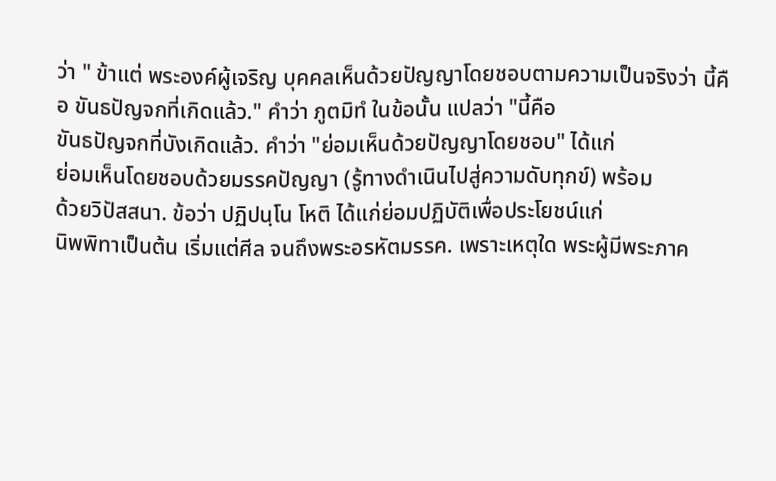ว่า " ข้าแต่ พระองค์ผู้เจริญ บุคคลเห็นด้วยปัญญาโดยชอบตามความเป็นจริงว่า นี้คือ ขันธปัญจกที่เกิดแล้ว." คำว่า ภูตมิทํ ในข้อนั้น แปลว่า "นี้คือ
ขันธปัญจกที่บังเกิดแล้ว. คำว่า "ย่อมเห็นด้วยปัญญาโดยชอบ" ได้แก่
ย่อมเห็นโดยชอบด้วยมรรคปัญญา (รู้ทางดำเนินไปสู่ความดับทุกข์) พร้อม
ด้วยวิปัสสนา. ข้อว่า ปฏิปนฺโน โหติ ได้แก่ย่อมปฏิบัติเพื่อประโยชน์แก่
นิพพิทาเป็นต้น เริ่มแต่ศีล จนถึงพระอรหัตมรรค. เพราะเหตุใด พระผู้มีพระภาค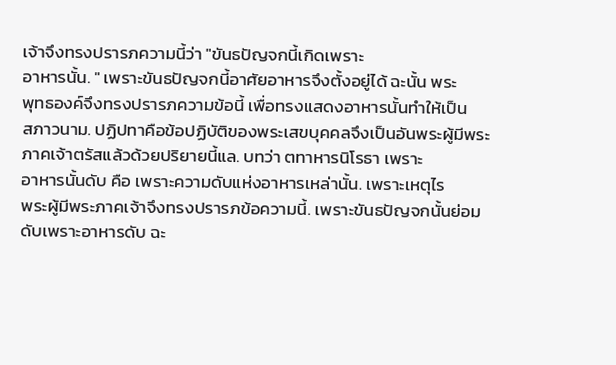เจ้าจึงทรงปรารภความนี้ว่า "ขันธปัญจกนี้เกิดเพราะ
อาหารนั้น. " เพราะขันธปัญจกนี้อาศัยอาหารจึงตั้งอยู่ได้ ฉะนั้น พระ
พุทธองค์จึงทรงปรารภความข้อนี้ เพื่อทรงแสดงอาหารนั้นทำให้เป็น
สภาวนาม. ปฏิปทาคือข้อปฏิบัติของพระเสขบุคคลจึงเป็นอันพระผู้มีพระ
ภาคเจ้าตรัสแล้วด้วยปริยายนี้แล. บทว่า ตทาหารนิโรธา เพราะ
อาหารนั้นดับ คือ เพราะความดับแห่งอาหารเหล่านั้น. เพราะเหตุไร
พระผู้มีพระภาคเจ้าจึงทรงปรารภข้อความนี้. เพราะขันธปัญจกนั้นย่อม
ดับเพราะอาหารดับ ฉะ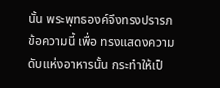นั้น พระพุทธองค์จึงทรงปรารภข้อความนี้ เพื่อ ทรงแสดงความดับแห่งอาหารนั้น กระทำให้เป็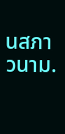นสภาวนาม.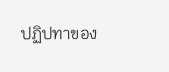ปฏิปทาของ